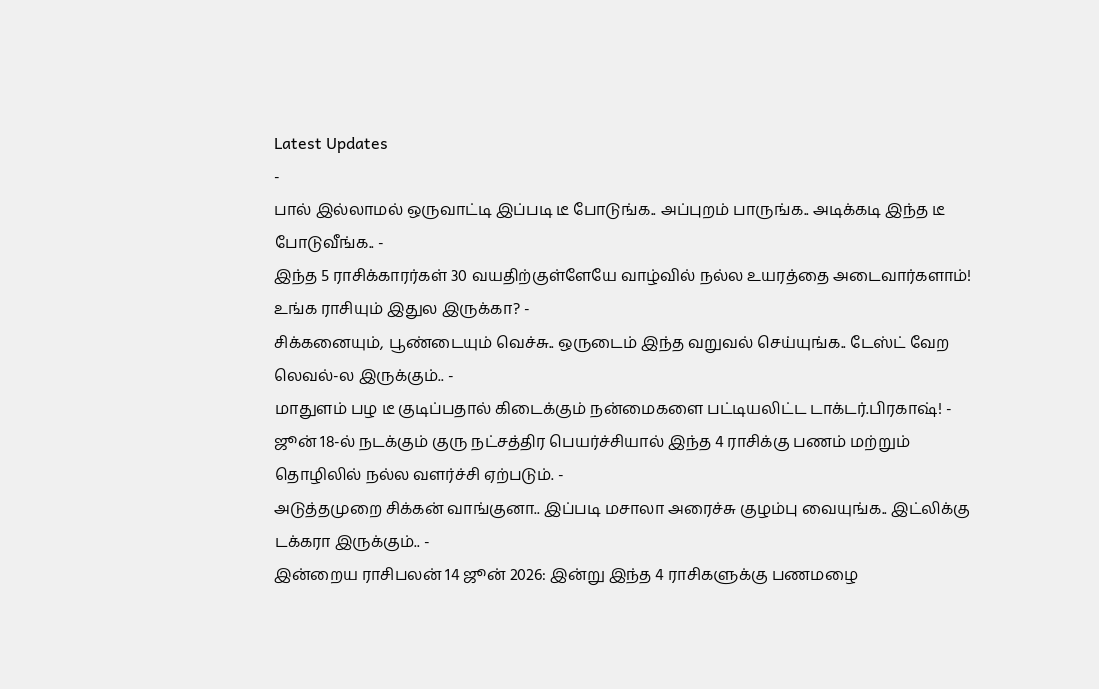Latest Updates
-
பால் இல்லாமல் ஒருவாட்டி இப்படி டீ போடுங்க.. அப்புறம் பாருங்க.. அடிக்கடி இந்த டீ போடுவீங்க.. -
இந்த 5 ராசிக்காரர்கள் 30 வயதிற்குள்ளேயே வாழ்வில் நல்ல உயரத்தை அடைவார்களாம்! உங்க ராசியும் இதுல இருக்கா? -
சிக்கனையும், பூண்டையும் வெச்சு.. ஒருடைம் இந்த வறுவல் செய்யுங்க.. டேஸ்ட் வேற லெவல்-ல இருக்கும்.. -
மாதுளம் பழ டீ குடிப்பதால் கிடைக்கும் நன்மைகளை பட்டியலிட்ட டாக்டர்.பிரகாஷ்! -
ஜூன் 18-ல் நடக்கும் குரு நட்சத்திர பெயர்ச்சியால் இந்த 4 ராசிக்கு பணம் மற்றும் தொழிலில் நல்ல வளர்ச்சி ஏற்படும். -
அடுத்தமுறை சிக்கன் வாங்குனா.. இப்படி மசாலா அரைச்சு குழம்பு வையுங்க.. இட்லிக்கு டக்கரா இருக்கும்.. -
இன்றைய ராசிபலன் 14 ஜூன் 2026: இன்று இந்த 4 ராசிகளுக்கு பணமழை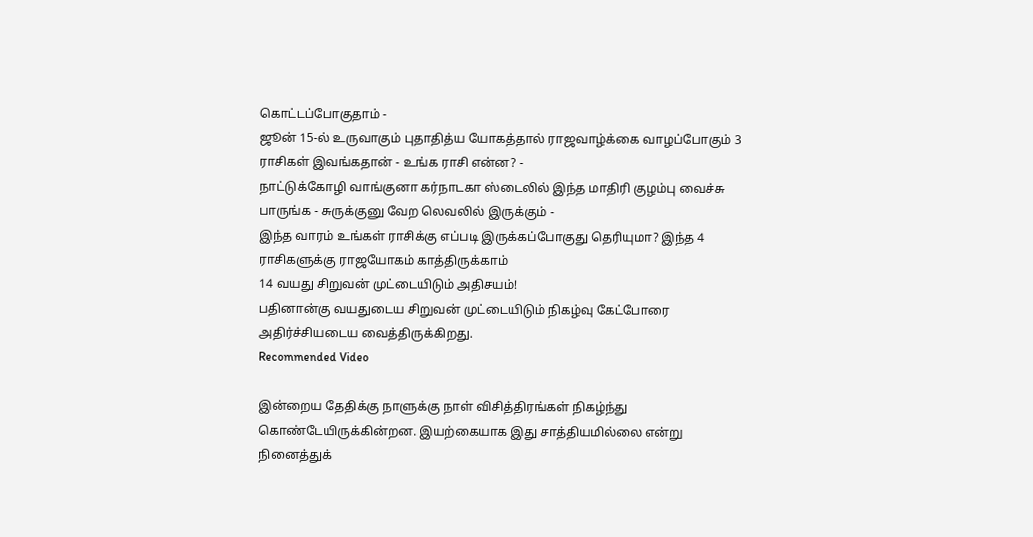கொட்டப்போகுதாம் -
ஜூன் 15-ல் உருவாகும் புதாதித்ய யோகத்தால் ராஜவாழ்க்கை வாழப்போகும் 3 ராசிகள் இவங்கதான் - உங்க ராசி என்ன? -
நாட்டுக்கோழி வாங்குனா கர்நாடகா ஸ்டைலில் இந்த மாதிரி குழம்பு வைச்சு பாருங்க - சுருக்குனு வேற லெவலில் இருக்கும் -
இந்த வாரம் உங்கள் ராசிக்கு எப்படி இருக்கப்போகுது தெரியுமா? இந்த 4 ராசிகளுக்கு ராஜயோகம் காத்திருக்காம்
14 வயது சிறுவன் முட்டையிடும் அதிசயம்!
பதினான்கு வயதுடைய சிறுவன் முட்டையிடும் நிகழ்வு கேட்போரை அதிர்ச்சியடைய வைத்திருக்கிறது.
Recommended Video

இன்றைய தேதிக்கு நாளுக்கு நாள் விசித்திரங்கள் நிகழ்ந்து கொண்டேயிருக்கின்றன. இயற்கையாக இது சாத்தியமில்லை என்று நினைத்துக்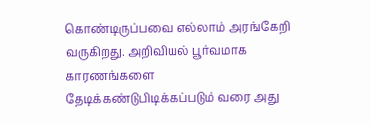கொண்டிருப்பவை எல்லாம் அரங்கேறி வருகிறது. அறிவியல் பூர்வமாக காரணங்களை தேடிக்கண்டுபிடிக்கப்படும் வரை அது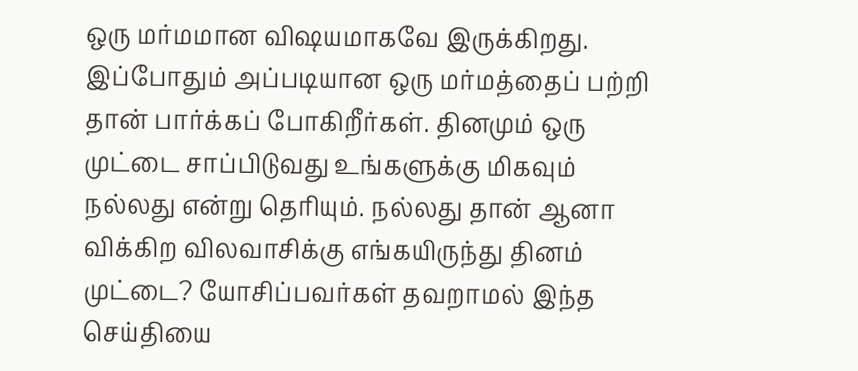ஒரு மர்மமான விஷயமாகவே இருக்கிறது.
இப்போதும் அப்படியான ஒரு மர்மத்தைப் பற்றி தான் பார்க்கப் போகிறீர்கள். தினமும் ஒரு முட்டை சாப்பிடுவது உங்களுக்கு மிகவும் நல்லது என்று தெரியும். நல்லது தான் ஆனா விக்கிற விலவாசிக்கு எங்கயிருந்து தினம் முட்டை? யோசிப்பவர்கள் தவறாமல் இந்த செய்தியை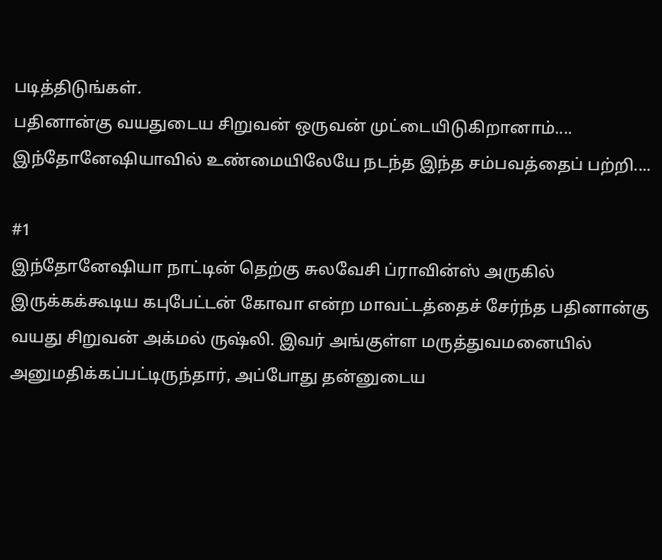படித்திடுங்கள்.
பதினான்கு வயதுடைய சிறுவன் ஒருவன் முட்டையிடுகிறானாம்.... இந்தோனேஷியாவில் உண்மையிலேயே நடந்த இந்த சம்பவத்தைப் பற்றி....

#1
இந்தோனேஷியா நாட்டின் தெற்கு சுலவேசி ப்ராவின்ஸ் அருகில் இருக்கக்கூடிய கபுபேட்டன் கோவா என்ற மாவட்டத்தைச் சேர்ந்த பதினான்கு வயது சிறுவன் அக்மல் ருஷ்லி. இவர் அங்குள்ள மருத்துவமனையில் அனுமதிக்கப்பட்டிருந்தார், அப்போது தன்னுடைய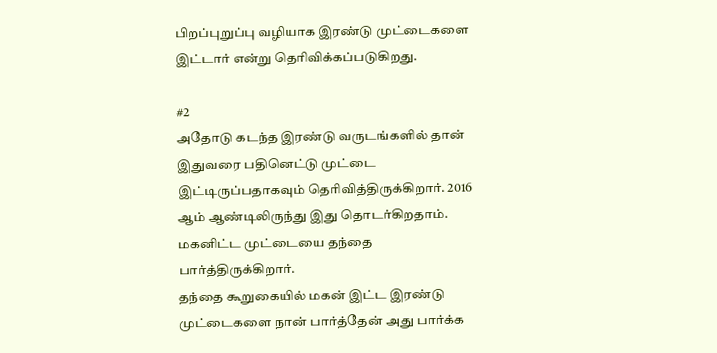பிறப்புறுப்பு வழியாக இரண்டு முட்டைகளை இட்டார் என்று தெரிவிக்கப்படுகிறது.

#2
அதோடு கடந்த இரண்டு வருடங்களில் தான் இதுவரை பதினெட்டு முட்டை இட்டிருப்பதாகவும் தெரிவித்திருக்கிறார். 2016 ஆம் ஆண்டிலிருந்து இது தொடர்கிறதாம். மகனிட்ட முட்டையை தந்தை பார்த்திருக்கிறார்.
தந்தை கூறுகையில் மகன் இட்ட இரண்டு முட்டைகளை நான் பார்த்தேன் அது பார்க்க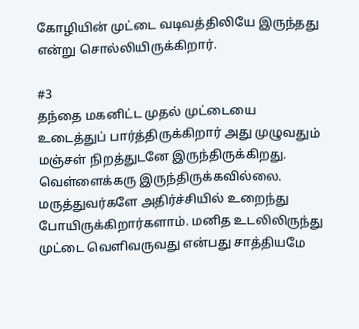கோழியின் முட்டை வடிவத்திலியே இருந்தது என்று சொல்லியிருக்கிறார்.

#3
தந்தை மகனிட்ட முதல் முட்டையை உடைத்துப் பார்த்திருக்கிறார் அது முழுவதும் மஞ்சள் நிறத்துடனே இருந்திருக்கிறது. வெள்ளைக்கரு இருந்திருக்கவில்லை.
மருத்துவர்களே அதிர்ச்சியில் உறைந்து போயிருக்கிறார்களாம். மனித உடலிலிருந்து முட்டை வெளிவருவது என்பது சாத்தியமே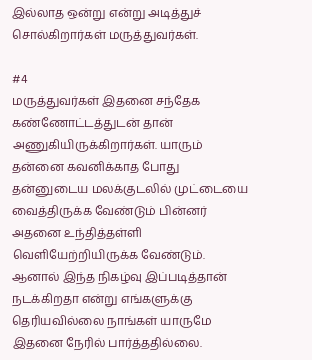இல்லாத ஒன்று என்று அடித்துச் சொல்கிறார்கள் மருத்துவர்கள்.

#4
மருத்துவர்கள் இதனை சந்தேக கண்ணோட்டத்துடன் தான் அணுகியிருக்கிறார்கள். யாரும் தன்னை கவனிக்காத போது தன்னுடைய மலக்குடலில் முட்டையை வைத்திருக்க வேண்டும் பின்னர் அதனை உந்தித்தள்ளி வெளியேற்றியிருக்க வேண்டும். ஆனால் இந்த நிகழ்வு இப்படித்தான் நடக்கிறதா என்று எங்களுக்கு தெரியவில்லை நாங்கள் யாருமே இதனை நேரில் பார்த்ததில்லை.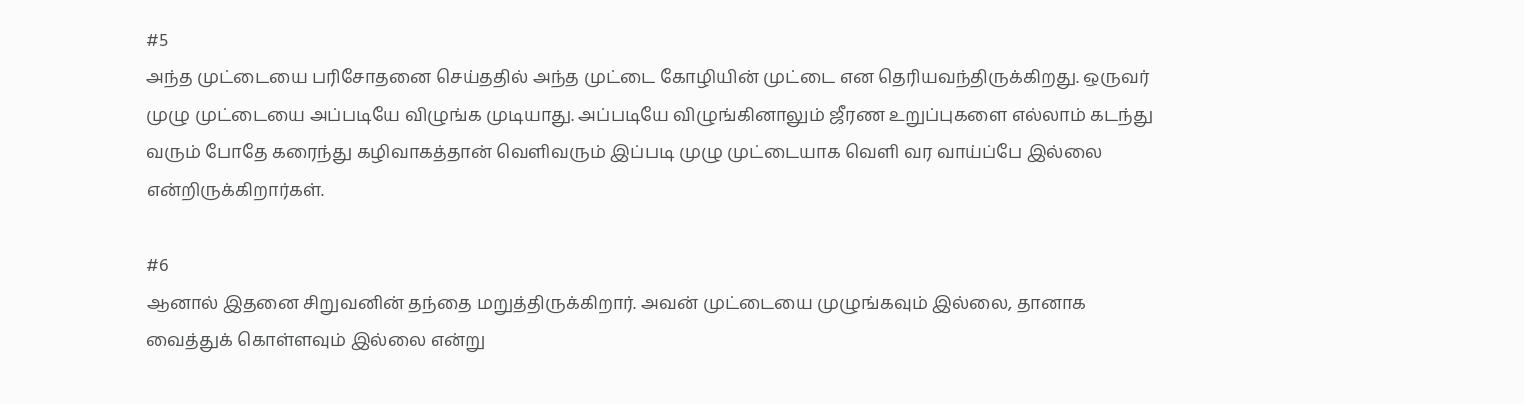#5
அந்த முட்டையை பரிசோதனை செய்ததில் அந்த முட்டை கோழியின் முட்டை என தெரியவந்திருக்கிறது. ஒருவர் முழு முட்டையை அப்படியே விழுங்க முடியாது. அப்படியே விழுங்கினாலும் ஜீரண உறுப்புகளை எல்லாம் கடந்து வரும் போதே கரைந்து கழிவாகத்தான் வெளிவரும் இப்படி முழு முட்டையாக வெளி வர வாய்ப்பே இல்லை என்றிருக்கிறார்கள்.

#6
ஆனால் இதனை சிறுவனின் தந்தை மறுத்திருக்கிறார். அவன் முட்டையை முழுங்கவும் இல்லை, தானாக வைத்துக் கொள்ளவும் இல்லை என்று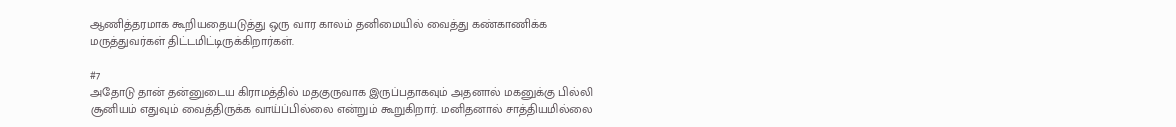ஆணித்தரமாக கூறியதையடுத்து ஒரு வார காலம் தனிமையில் வைத்து கண்காணிக்க மருத்துவர்கள் திட்டமிட்டிருக்கிறார்கள்.

#7
அதோடு தான் தன்னுடைய கிராமத்தில் மதகுருவாக இருப்பதாகவும் அதனால் மகனுக்கு பில்லி சூனியம் எதுவும் வைத்திருக்க வாய்ப்பில்லை என்றும் கூறுகிறார். மனிதனால் சாத்தியமில்லை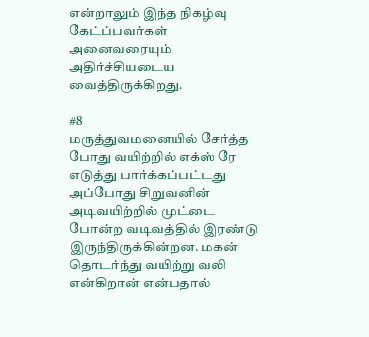என்றாலும் இந்த நிகழ்வு கேட்ப்பவர்கள் அனைவரையும் அதிர்ச்சியடைய வைத்திருக்கிறது.

#8
மருத்துவமனையில் சேர்த்த போது வயிற்றில் எக்ஸ் ரே எடுத்து பார்க்கப்பட்டது அப்போது சிறுவனின் அடிவயிற்றில் முட்டை போன்ற வடிவத்தில் இரண்டு இருந்திருக்கின்றன. மகன் தொடர்ந்து வயிற்று வலி என்கிறான் என்பதால்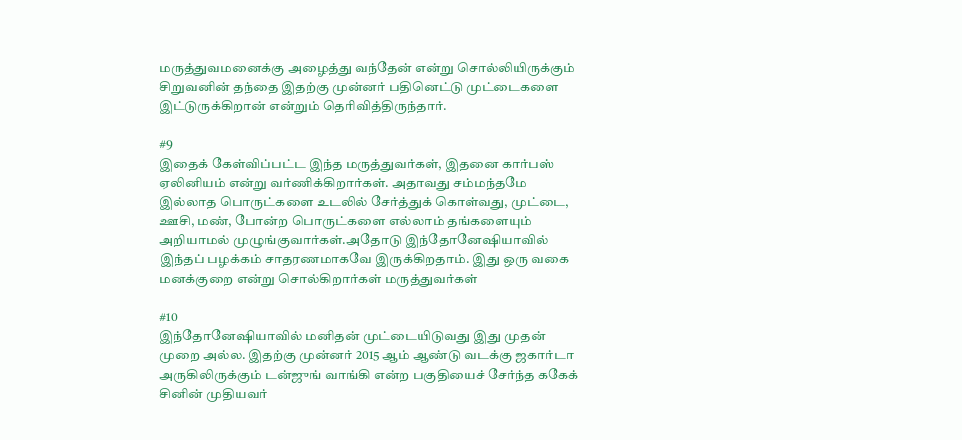மருத்துவமனைக்கு அழைத்து வந்தேன் என்று சொல்லியிருக்கும் சிறுவனின் தந்தை இதற்கு முன்னர் பதினெட்டு முட்டைகளை இட்டுருக்கிறான் என்றும் தெரிவித்திருந்தார்.

#9
இதைக் கேள்விப்பட்ட இந்த மருத்துவர்கள், இதனை கார்பஸ் ஏலினியம் என்று வர்ணிக்கிறார்கள். அதாவது சம்மந்தமே இல்லாத பொருட்களை உடலில் சேர்த்துக் கொள்வது, முட்டை, ஊசி, மண், போன்ற பொருட்களை எல்லாம் தங்களையும் அறியாமல் முழுங்குவார்கள்.அதோடு இந்தோனேஷியாவில் இந்தப் பழக்கம் சாதரணமாகவே இருக்கிறதாம். இது ஒரு வகை மனக்குறை என்று சொல்கிறார்கள் மருத்துவர்கள்

#10
இந்தோனேஷியாவில் மனிதன் முட்டையிடுவது இது முதன் முறை அல்ல. இதற்கு முன்னர் 2015 ஆம் ஆண்டு வடக்கு ஜகார்டா அருகிலிருக்கும் டன்ஜுங் வாங்கி என்ற பகுதியைச் சேர்ந்த ககேக் சினின் முதியவர்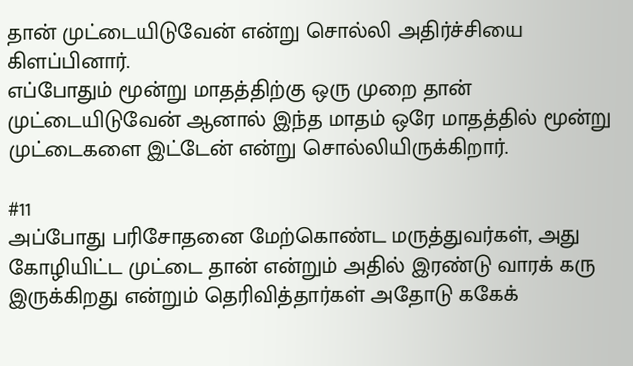தான் முட்டையிடுவேன் என்று சொல்லி அதிர்ச்சியை கிளப்பினார்.
எப்போதும் மூன்று மாதத்திற்கு ஒரு முறை தான் முட்டையிடுவேன் ஆனால் இந்த மாதம் ஒரே மாதத்தில் மூன்று முட்டைகளை இட்டேன் என்று சொல்லியிருக்கிறார்.

#11
அப்போது பரிசோதனை மேற்கொண்ட மருத்துவர்கள், அது கோழியிட்ட முட்டை தான் என்றும் அதில் இரண்டு வாரக் கரு இருக்கிறது என்றும் தெரிவித்தார்கள் அதோடு ககேக்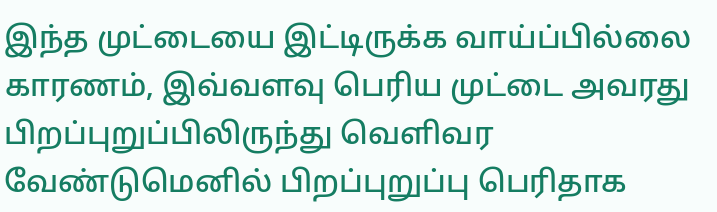இந்த முட்டையை இட்டிருக்க வாய்ப்பில்லை காரணம், இவ்வளவு பெரிய முட்டை அவரது பிறப்புறுப்பிலிருந்து வெளிவர வேண்டுமெனில் பிறப்புறுப்பு பெரிதாக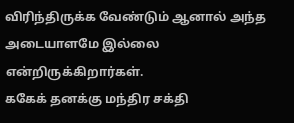விரிந்திருக்க வேண்டும் ஆனால் அந்த அடையாளமே இல்லை என்றிருக்கிறார்கள்.
ககேக் தனக்கு மந்திர சக்தி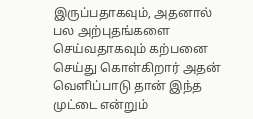இருப்பதாகவும், அதனால் பல அற்புதங்களை செய்வதாகவும் கற்பனை செய்து கொள்கிறார் அதன் வெளிப்பாடு தான் இந்த முட்டை என்றும்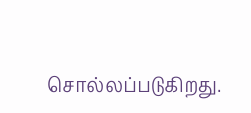சொல்லப்படுகிறது.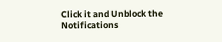Click it and Unblock the Notifications